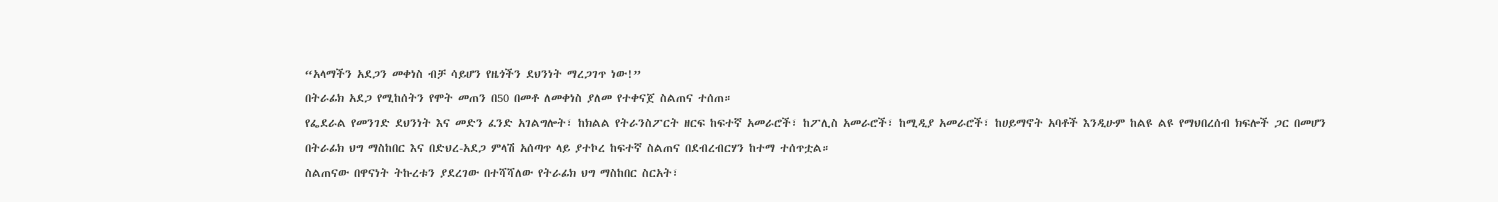“አላማችን አደጋን መቀነስ ብቻ ሳይሆን የዜጎችን ደህንነት ማረጋገጥ ነው!”
በትራፊክ አደጋ የሚከሰትን የሞት መጠን በ50 በመቶ ለመቀነስ ያለመ የተቀናጀ ስልጠና ተሰጠ።
የፌደራል የመንገድ ደህንነት እና መድን ፈንድ አገልግሎት፣ ከክልል የትራንስፖርት ዘርፍ ከፍተኛ አመራሮች፣ ከፖሊስ አመራሮች፣ ከሚዲያ አመራሮች፣ ከሀይማኖት አባቶች እንዲሁም ከልዩ ልዩ የማህበረሰብ ክፍሎች ጋር በመሆን በትራፊክ ህግ ማስከበር እና በድህረ-አደጋ ምላሽ አሰጣጥ ላይ ያተኮረ ከፍተኛ ስልጠና በደብረብርሃን ከተማ ተሰጥቷል።
ስልጠናው በዋናነት ትኩረቱን ያደረገው በተሻሻለው የትራፊክ ህግ ማስከበር ስርአት፣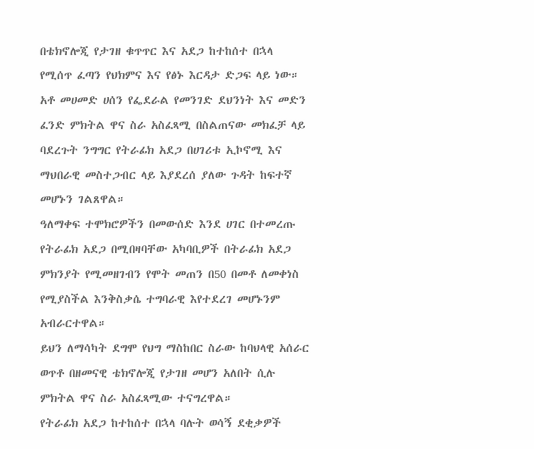በቴክኖሎጂ የታገዘ ቁጥጥር እና አደጋ ከተከሰተ በኋላ የሚሰጥ ፈጣን የህክምና እና የፅኑ እርዳታ ድጋፍ ላይ ነው።
አቶ መሀመድ ሀሰን የፌደራል የመንገድ ደህንነት እና መድን ፈንድ ምክትል ዋና ስራ አስፈጻሚ በስልጠናው መክፈቻ ላይ ባደረጉት ንግግር የትራፊክ አደጋ በሀገሪቱ ኢኮኖሚ እና ማህበራዊ መስተጋብር ላይ እያደረሰ ያለው ጉዳት ከፍተኛ መሆኑን ገልጸዋል።
ዓለማቀፍ ተሞክሮዎችን በመውሰድ እንደ ሀገር በተመረጡ የትራፊክ አደጋ በሚበዛባቸው አካባቢዎች በትራፊክ አደጋ ምክንያት የሚመዘገብን የሞት መጠን በ50 በመቶ ለመቀነስ የሚያስችል እንቅስቃሴ ተግባራዊ እየተደረገ መሆኑንም አብራርተዋል።
ይህን ለማሳካት ደግሞ የህግ ማስከበር ስራው ከባህላዊ አሰራር ወጥቶ በዘመናዊ ቴክኖሎጂ የታገዘ መሆን አለበት ሲሉ ምክትል ዋና ስራ አስፈጻሚው ተናግረዋል።
የትራፊክ አደጋ ከተከሰተ በኋላ ባሉት ወሳኝ ደቂቃዎች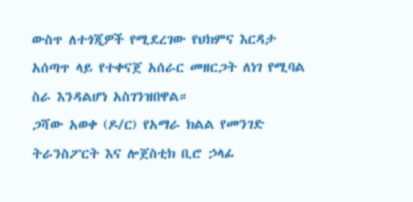ውስጥ ለተጎጂዎች የሚደረገው የህክምና እርዳታ አሰጣጥ ላይ የተቀናጀ አሰራር መዘርጋት ለነገ የሚባል ስራ እንዳልሆነ አስገንዝበዋል።
ጋሻው አወቀ (ዶ/ር) የአማራ ክልል የመንገድ ትራንስፖርት እና ሎጀስቲክ ቢሮ ኃላፊ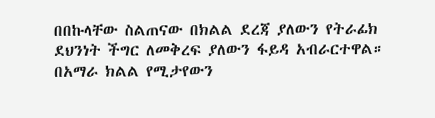በበኩላቸው ስልጠናው በክልል ደረጃ ያለውን የትራፊክ ደህንነት ችግር ለመቅረፍ ያለውን ፋይዳ አብራርተዋል።
በአማራ ክልል የሚታየውን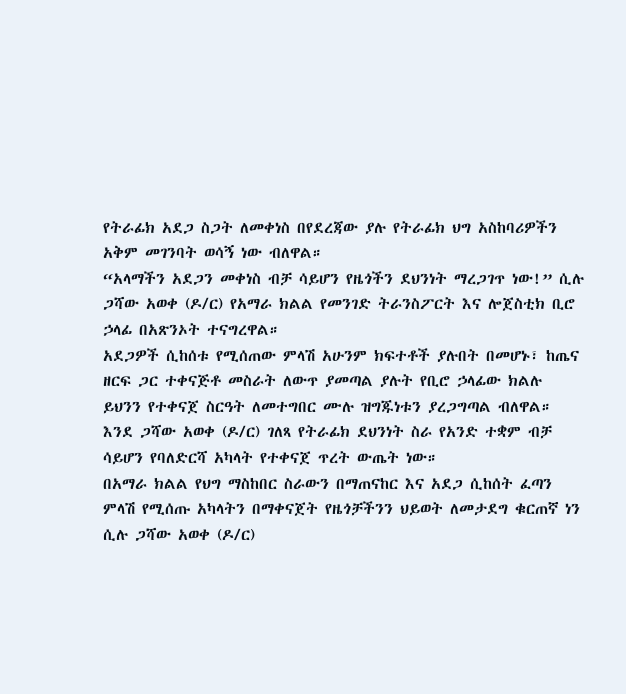የትራፊክ አደጋ ስጋት ለመቀነስ በየደረጃው ያሉ የትራፊክ ህግ አስከባሪዎችን አቅም መገንባት ወሳኝ ነው ብለዋል።
“አላማችን አደጋን መቀነስ ብቻ ሳይሆን የዜጎችን ደህንነት ማረጋገጥ ነው!” ሲሉ ጋሻው አወቀ (ዶ/ር) የአማራ ክልል የመንገድ ትራንስፖርት እና ሎጀስቲክ ቢሮ ኃላፊ በአጽንኦት ተናግረዋል።
አደጋዎች ሲከሰቱ የሚሰጠው ምላሽ አሁንም ክፍተቶች ያሉበት በመሆኑ፣ ከጤና ዘርፍ ጋር ተቀናጅቶ መስራት ለውጥ ያመጣል ያሉት የቢሮ ኃላፊው ክልሉ ይህንን የተቀናጀ ስርዓት ለመተግበር ሙሉ ዝግጁነቱን ያረጋግጣል ብለዋል።
እንደ ጋሻው አወቀ (ዶ/ር) ገለጻ የትራፊክ ደህንነት ስራ የአንድ ተቋም ብቻ ሳይሆን የባለድርሻ አካላት የተቀናጀ ጥረት ውጤት ነው።
በአማራ ክልል የህግ ማስከበር ስራውን በማጠናከር እና አደጋ ሲከሰት ፈጣን ምላሽ የሚሰጡ አካላትን በማቀናጀት የዜጎቻችንን ህይወት ለመታደግ ቁርጠኛ ነን ሲሉ ጋሻው አወቀ (ዶ/ር)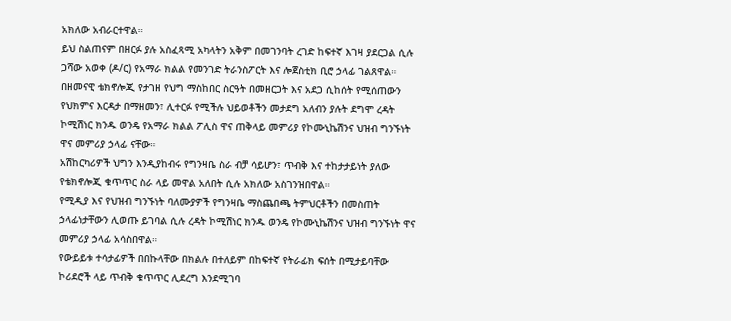አክለው አብራርተዋል።
ይህ ስልጠናም በዘርፉ ያሉ አስፈጻሚ አካላትን አቅም በመገንባት ረገድ ከፍተኛ እገዛ ያደርጋል ሲሉ ጋሻው አወቀ (ዶ/ር) የአማራ ክልል የመንገድ ትራንስፖርት እና ሎጀስቲክ ቢሮ ኃላፊ ገልጸዋል።
በዘመናዊ ቴክኖሎጂ የታገዘ የህግ ማስከበር ስርዓት በመዘርጋት እና አደጋ ሲከሰት የሚሰጠውን የህክምና እርዳታ በማዘመን፣ ሊተርፉ የሚችሉ ህይወቶችን መታደግ አለብን ያሉት ደግሞ ረዳት ኮሚሽነር ክንዱ ወንዴ የአማራ ክልል ፖሊስ ዋና ጠቅላይ መምሪያ የኮሙኒኬሽንና ህዝብ ግንኙነት ዋና መምሪያ ኃላፊ ናቸው።
አሽከርካሪዎች ህግን እንዲያከብሩ የግንዛቤ ስራ ብቻ ሳይሆን፣ ጥብቅ እና ተከታታይነት ያለው የቴክኖሎጂ ቁጥጥር ስራ ላይ መዋል አለበት ሲሉ አክለው አስገንዝበዋል።
የሚዲያ እና የህዝብ ግንኙነት ባለሙያዎች የግንዛቤ ማስጨበጫ ትምህርቶችን በመስጠት ኃላፊነታቸውን ሊወጡ ይገባል ሲሉ ረዳት ኮሚሽነር ክንዱ ወንዴ የኮሙኒኬሽንና ህዝብ ግንኙነት ዋና መምሪያ ኃላፊ አሳስበዋል።
የውይይቱ ተሳታፊዎች በበኩላቸው በክልሉ በተለይም በከፍተኛ የትራፊክ ፍሰት በሚታይባቸው ኮሪደሮች ላይ ጥብቅ ቁጥጥር ሊደረግ እንደሚገባ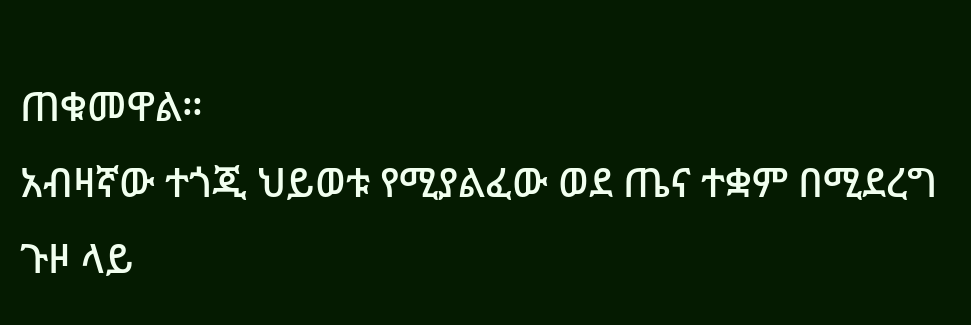ጠቁመዋል።
አብዛኛው ተጎጂ ህይወቱ የሚያልፈው ወደ ጤና ተቋም በሚደረግ ጉዞ ላይ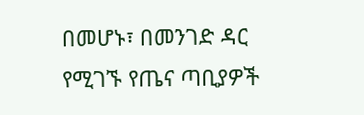በመሆኑ፣ በመንገድ ዳር የሚገኙ የጤና ጣቢያዎች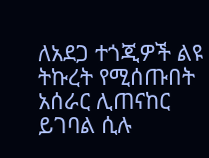ለአደጋ ተጎጂዎች ልዩ ትኩረት የሚሰጡበት አሰራር ሊጠናከር ይገባል ሲሉ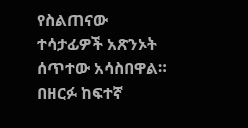የስልጠናው ተሳታፊዎች አጽንኦት ሰጥተው አሳስበዋል።
በዘርፉ ከፍተኛ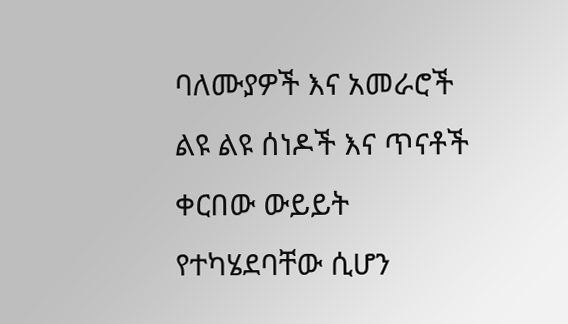ባለሙያዎች እና አመራሮች ልዩ ልዩ ሰነዶች እና ጥናቶች ቀርበው ውይይት የተካሄደባቸው ሲሆን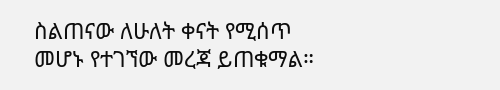ስልጠናው ለሁለት ቀናት የሚሰጥ መሆኑ የተገኘው መረጃ ይጠቁማል።